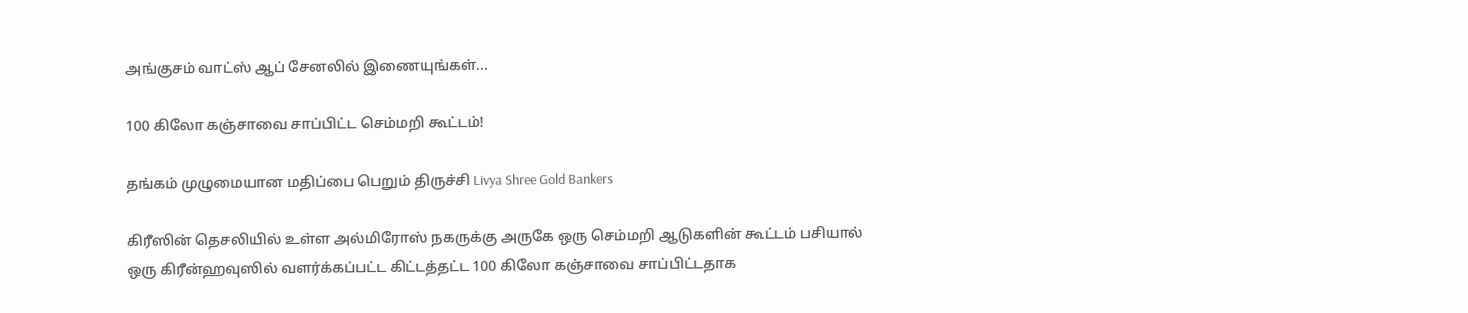அங்குசம் வாட்ஸ் ஆப் சேனலில் இணையுங்கள்...

100 கிலோ கஞ்சாவை சாப்பிட்ட செம்மறி கூட்டம்!

தங்கம் முழுமையான மதிப்பை பெறும் திருச்சி Livya Shree Gold Bankers

கிரீஸின் தெசலியில் உள்ள அல்மிரோஸ் நகருக்கு அருகே ஒரு செம்மறி ஆடுகளின் கூட்டம் பசியால் ஒரு கிரீன்ஹவுஸில் வளர்க்கப்பட்ட கிட்டத்தட்ட 100 கிலோ கஞ்சாவை சாப்பிட்டதாக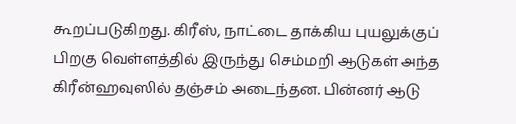கூறப்படுகிறது. கிரீஸ், நாட்டை தாக்கிய புயலுக்குப் பிறகு வெள்ளத்தில் இருந்து செம்மறி ஆடுகள் அந்த கிரீன்ஹவுஸில் தஞ்சம் அடைந்தன. பின்னர் ஆடு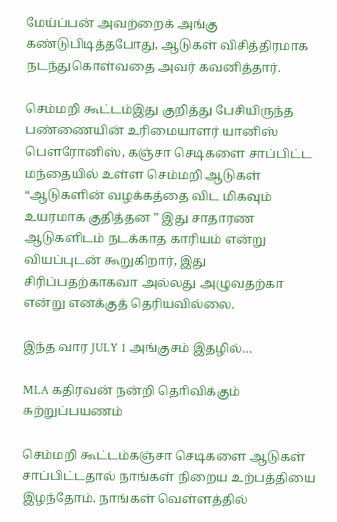மேய்ப்பன் அவற்றைக் அங்கு கண்டுபிடித்தபோது, ஆடுகள் விசித்திரமாக நடந்துகொள்வதை அவர் கவனித்தார்.

செம்மறி கூட்டம்இது குறித்து பேசியிருந்த பண்ணையின் உரிமையாளர் யானிஸ் பௌரோனிஸ், கஞ்சா செடிகளை சாப்பிட்ட மந்தையில் உள்ள செம்மறி ஆடுகள் “ஆடுகளின் வழக்கத்தை விட மிகவும்  உயரமாக குதித்தன ” இது சாதாரண ஆடுகளிடம் நடக்காத காரியம் என்று வியப்புடன் கூறுகிறார், இது சிரிப்பதற்காகவா அல்லது அழுவதற்கா என்று எனக்குத் தெரியவில்லை.

இந்த வார JULY 1 அங்குசம் இதழில்…

MLA கதிரவன் நன்றி தொிவிக்கும் சுற்றுப்பயணம்

செம்மறி கூட்டம்கஞ்சா செடிகளை ஆடுகள் சாப்பிட்டதால் நாங்கள் நிறைய உற்பத்தியை இழந்தோம். நாங்கள் வெள்ளத்தில்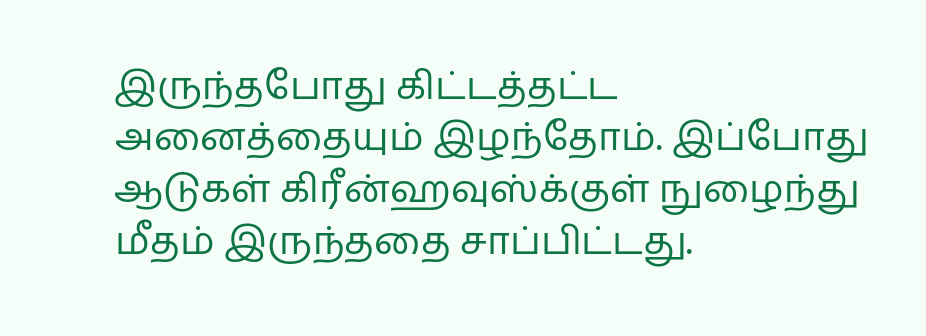இருந்தபோது கிட்டத்தட்ட அனைத்தையும் இழந்தோம். இப்போது ஆடுகள் கிரீன்ஹவுஸ்க்குள் நுழைந்து மீதம் இருந்ததை சாப்பிட்டது.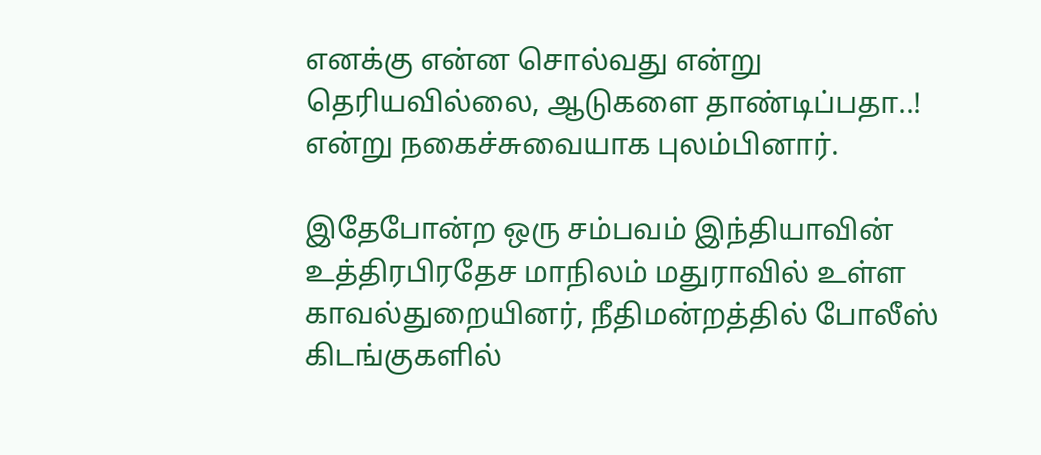எனக்கு என்ன சொல்வது என்று தெரியவில்லை, ஆடுகளை தாண்டிப்பதா..! என்று நகைச்சுவையாக புலம்பினார்.

இதேபோன்ற ஒரு சம்பவம் இந்தியாவின் உத்திரபிரதேச மாநிலம் மதுராவில் உள்ள காவல்துறையினர், நீதிமன்றத்தில் போலீஸ் கிடங்குகளில்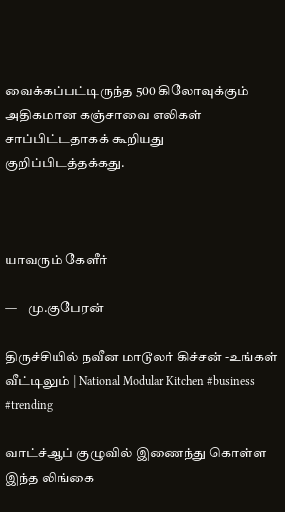வைக்கப்பட்டிருந்த 500 கிலோவுக்கும் அதிகமான கஞ்சாவை எலிகள்  சாப்பிட்டதாகக் கூறியது குறிப்பிடத்தக்கது.



யாவரும் கேளீர்

—    மு.குபேரன்

திருச்சியில் நவீன மாடூலர் கிச்சன் -உங்கள் வீட்டிலும் | National Modular Kitchen #business #trending

வாட்ச்ஆப் குழுவில் இணைந்து கொள்ள இந்த லிங்கை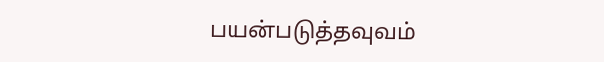பயன்படுத்தவுவம்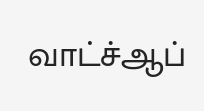வாட்ச்ஆப்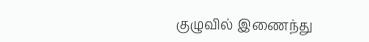குழுவில் இணைந்து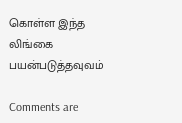கொள்ள இந்த லிங்கை பயன்படுத்தவுவம்

Comments are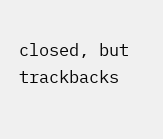closed, but trackbacks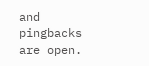and pingbacks are open.